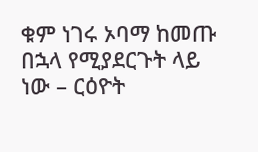ቁም ነገሩ ኦባማ ከመጡ በኋላ የሚያደርጉት ላይ ነው – ርዕዮት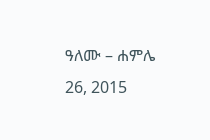ዓለሙ – ሐምሌ 26, 2015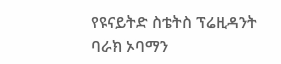የዩናይትድ ስቴትስ ፕሬዚዳንት ባራክ ኦባማን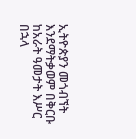ኢትዮጵያን መጎብኘት እንደማትቃወም በቅርቡ ከአራት ዓመታት እሥር በኋላ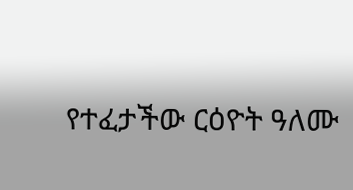የተፈታችው ርዕዮት ዓለሙ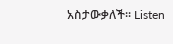አስታውቃለች፡፡ Listen